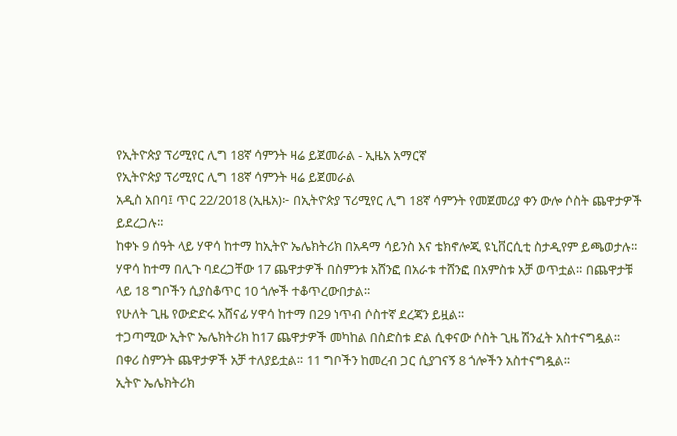የኢትዮጵያ ፕሪሚየር ሊግ 18ኛ ሳምንት ዛሬ ይጀመራል - ኢዜአ አማርኛ
የኢትዮጵያ ፕሪሚየር ሊግ 18ኛ ሳምንት ዛሬ ይጀመራል
አዲስ አበባ፤ ጥር 22/2018 (ኢዜአ)፦ በኢትዮጵያ ፕሪሚየር ሊግ 18ኛ ሳምንት የመጀመሪያ ቀን ውሎ ሶስት ጨዋታዎች ይደረጋሉ።
ከቀኑ 9 ሰዓት ላይ ሃዋሳ ከተማ ከኢትዮ ኤሌክትሪክ በአዳማ ሳይንስ እና ቴክኖሎጂ ዩኒቨርሲቲ ስታዲየም ይጫወታሉ።
ሃዋሳ ከተማ በሊጉ ባደረጋቸው 17 ጨዋታዎች በስምንቱ አሸንፎ በአራቱ ተሸንፎ በአምስቱ አቻ ወጥቷል። በጨዋታቹ ላይ 18 ግቦችን ሲያስቆጥር 10 ጎሎች ተቆጥረውበታል።
የሁለት ጊዜ የውድድሩ አሸናፊ ሃዋሳ ከተማ በ29 ነጥብ ሶስተኛ ደረጃን ይዟል።
ተጋጣሚው ኢትዮ ኤሌክትሪክ ከ17 ጨዋታዎች መካከል በስድስቱ ድል ሲቀናው ሶስት ጊዜ ሽንፈት አስተናግዷል። በቀሪ ስምንት ጨዋታዎች አቻ ተለያይቷል። 11 ግቦችን ከመረብ ጋር ሲያገናኝ 8 ጎሎችን አስተናግዷል።
ኢትዮ ኤሌክትሪክ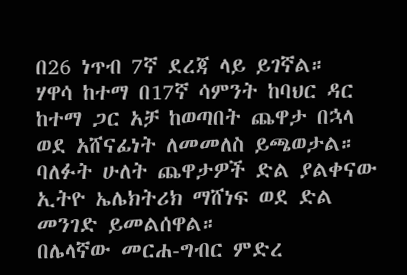በ26 ነጥብ 7ኛ ደረጃ ላይ ይገኛል።
ሃዋሳ ከተማ በ17ኛ ሳምንት ከባህር ዳር ከተማ ጋር አቻ ከወጣበት ጨዋታ በኋላ ወደ አሸናፊነት ለመመለስ ይጫወታል።
ባለፉት ሁለት ጨዋታዎች ድል ያልቀናው ኢትዮ ኤሌክትሪክ ማሸነፍ ወደ ድል መንገድ ይመልሰዋል።
በሌላኛው መርሐ-ግብር ምድረ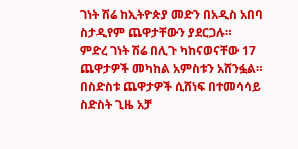ገነት ሽሬ ከኢትዮጵያ መድን በአዲስ አበባ ስታዲየም ጨዋታቸውን ያደርጋሉ።
ምድረ ገነት ሽሬ በሊጉ ካከናወናቸው 17 ጨዋታዎች መካከል አምስቱን አሸንፏል። በስድስቱ ጨዋታዎች ሲሸነፍ በተመሳሳይ ስድስት ጊዜ አቻ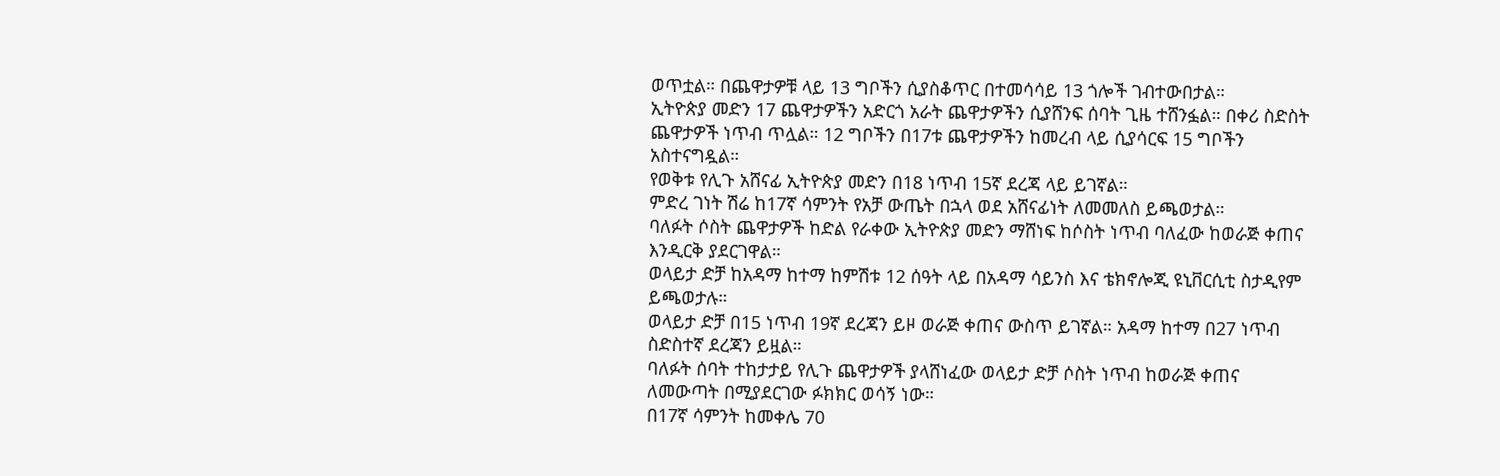ወጥቷል። በጨዋታዎቹ ላይ 13 ግቦችን ሲያስቆጥር በተመሳሳይ 13 ጎሎች ገብተውበታል።
ኢትዮጵያ መድን 17 ጨዋታዎችን አድርጎ አራት ጨዋታዎችን ሲያሸንፍ ሰባት ጊዜ ተሸንፏል። በቀሪ ስድስት ጨዋታዎች ነጥብ ጥሏል። 12 ግቦችን በ17ቱ ጨዋታዎችን ከመረብ ላይ ሲያሳርፍ 15 ግቦችን አስተናግዷል።
የወቅቱ የሊጉ አሸናፊ ኢትዮጵያ መድን በ18 ነጥብ 15ኛ ደረጃ ላይ ይገኛል።
ምድረ ገነት ሽሬ ከ17ኛ ሳምንት የአቻ ውጤት በኋላ ወደ አሸናፊነት ለመመለስ ይጫወታል።
ባለፉት ሶስት ጨዋታዎች ከድል የራቀው ኢትዮጵያ መድን ማሸነፍ ከሶስት ነጥብ ባለፈው ከወራጅ ቀጠና እንዲርቅ ያደርገዋል።
ወላይታ ድቻ ከአዳማ ከተማ ከምሽቱ 12 ሰዓት ላይ በአዳማ ሳይንስ እና ቴክኖሎጂ ዩኒቨርሲቲ ስታዲየም ይጫወታሉ።
ወላይታ ድቻ በ15 ነጥብ 19ኛ ደረጃን ይዞ ወራጅ ቀጠና ውስጥ ይገኛል። አዳማ ከተማ በ27 ነጥብ ስድስተኛ ደረጃን ይዟል።
ባለፉት ሰባት ተከታታይ የሊጉ ጨዋታዎች ያላሸነፈው ወላይታ ድቻ ሶስት ነጥብ ከወራጅ ቀጠና ለመውጣት በሚያደርገው ፉክክር ወሳኝ ነው።
በ17ኛ ሳምንት ከመቀሌ 70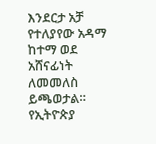እንደርታ አቻ የተለያየው አዳማ ከተማ ወደ አሸናፊነት ለመመለስ ይጫወታል።
የኢትዮጵያ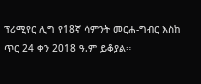ፕሪሚየር ሊግ የ18ኛ ሳምንት መርሐ-ግብር እስከ ጥር 24 ቀን 2018 ዓ.ም ይቆያል።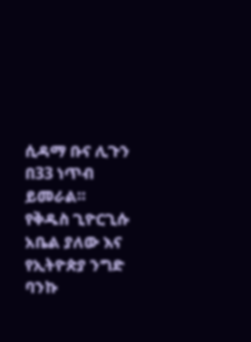ሲዳማ ቡና ሊጉን በ33 ነጥብ ይመራል።
የቅዱስ ጊዮርጊሱ አቤል ያለው እና የኢትዮጵያ ንግድ ባንኩ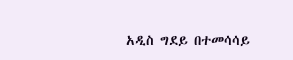አዲስ ግደይ በተመሳሳይ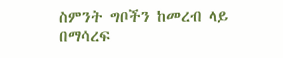ስምንት ግቦችን ከመረብ ላይ በማሳረፍ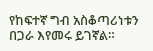የከፍተኛ ግብ አስቆጣሪነቱን በጋራ እየመሩ ይገኛል።